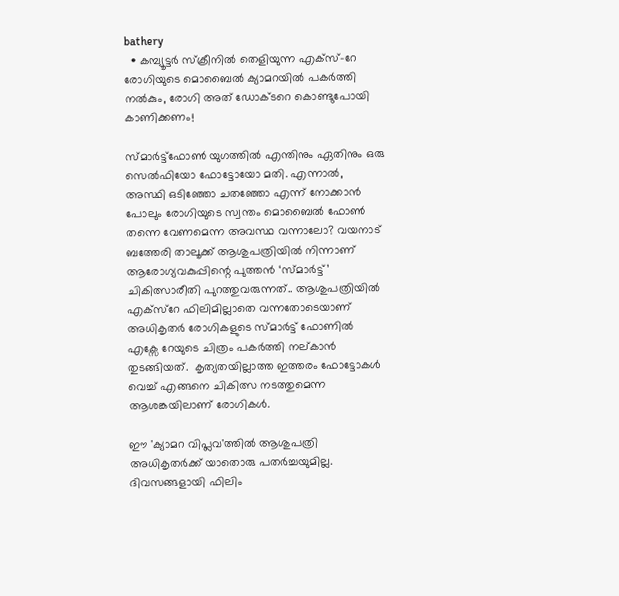bathery
  • കമ്പ്യൂട്ടർ സ്ക്രീനിൽ തെളിയുന്ന എക്സ്-റേ രോഗിയുടെ മൊബൈൽ ക്യാമറയിൽ പകർത്തി നൽകും, രോഗി അത് ഡോക്ടറെ കൊണ്ടുപോയി കാണിക്കണം!

സ്മാർട്ട്ഫോൺ യുഗത്തിൽ എന്തിനും ഏതിനും ഒരു സെൽഫിയോ ഫോട്ടോയോ മതി. എന്നാൽ, അസ്ഥി ഒടിഞ്ഞോ ചതഞ്ഞോ എന്ന് നോക്കാൻ പോലും രോഗിയുടെ സ്വന്തം മൊബൈൽ ഫോൺ തന്നെ വേണമെന്ന അവസ്ഥ വന്നാലോ? വയനാട് ബത്തേരി താലൂക്ക് ആശുപത്രിയിൽ നിന്നാണ് ആരോഗ്യവകുപ്പിന്റെ പുത്തൻ ‘സ്മാർട്ട്’ ചികിത്സാരീതി പുറത്തുവരുന്നത്.. ആശുപത്രിയില്‍ എക്സ്റേ ഫിലിമില്ലാതെ വന്നതോടെയാണ് അധികൃതര്‍ രോഗികളുടെ സ്മാര്‍ട്ട് ഫോണില്‍ എക്സേ റേയുടെ ചിത്രം പകര്‍ത്തി നല്കാന്‍ തുടങ്ങിയത്.  കൃത്യതയില്ലാത്ത ഇത്തരം ഫോട്ടോകൾ വെച്ച് എങ്ങനെ ചികിത്സ നടത്തുമെന്ന ആശങ്കയിലാണ് രോഗികൾ.

ഈ 'ക്യാമറ വിപ്ലവ'ത്തിൽ ആശുപത്രി അധികൃതർക്ക് യാതൊരു പതർച്ചയുമില്ല. ദിവസങ്ങളായി ഫിലിം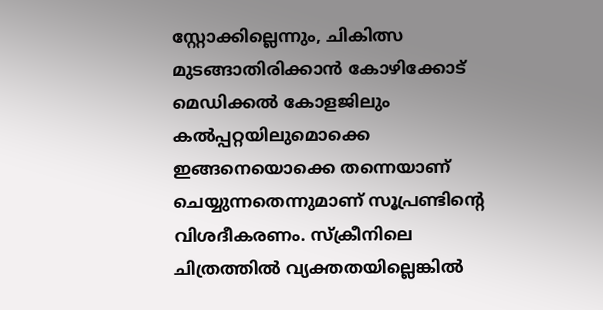സ്റ്റോക്കില്ലെന്നും, ചികിത്സ മുടങ്ങാതിരിക്കാൻ കോഴിക്കോട് മെഡിക്കൽ കോളജിലും കൽപ്പറ്റയിലുമൊക്കെ ഇങ്ങനെയൊക്കെ തന്നെയാണ് ചെയ്യുന്നതെന്നുമാണ് സൂപ്രണ്ടിന്റെ വിശദീകരണം. സ്ക്രീനിലെ ചിത്രത്തിൽ വ്യക്തതയില്ലെങ്കിൽ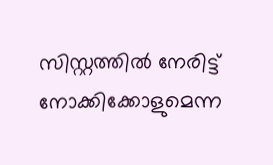സിസ്റ്റത്തിൽ നേരിട്ട് നോക്കിക്കോളുമെന്ന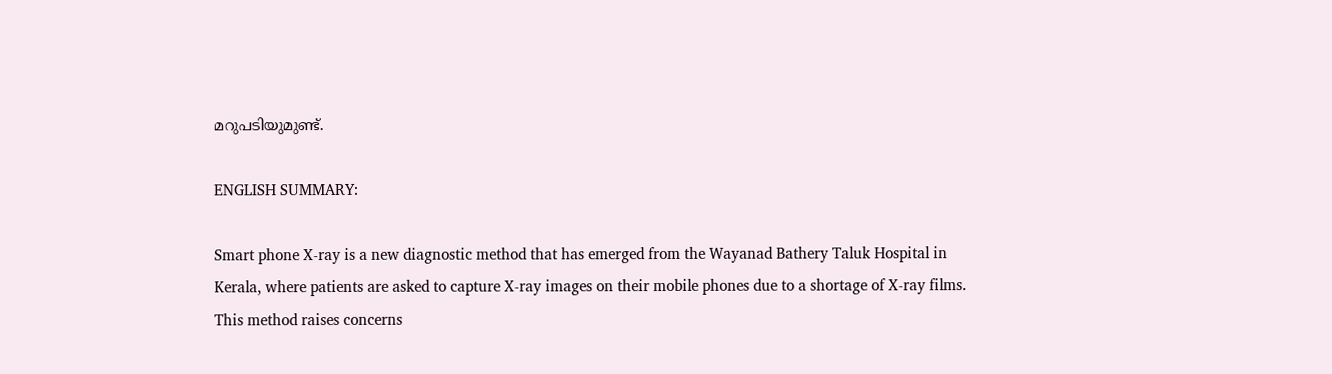മറുപടിയുമുണ്ട്.

ENGLISH SUMMARY:

Smart phone X-ray is a new diagnostic method that has emerged from the Wayanad Bathery Taluk Hospital in Kerala, where patients are asked to capture X-ray images on their mobile phones due to a shortage of X-ray films. This method raises concerns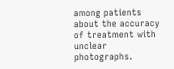among patients about the accuracy of treatment with unclear photographs.